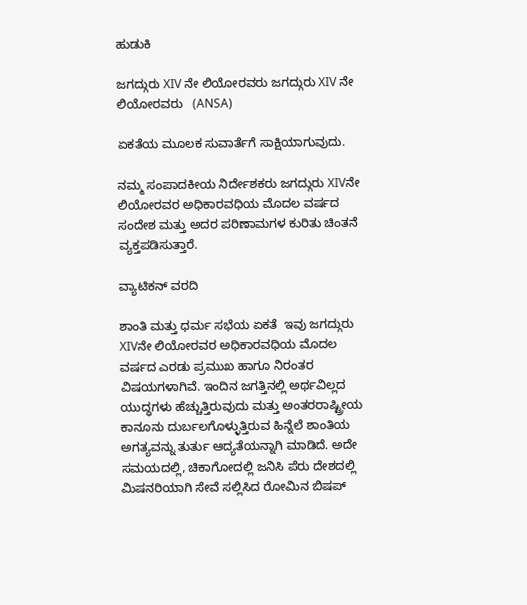ಹುಡುಕಿ

ಜಗದ್ಗುರು XIV ನೇ ಲಿಯೋರವರು ಜಗದ್ಗುರು XIV ನೇ ಲಿಯೋರವರು   (ANSA)

ಏಕತೆಯ ಮೂಲಕ ಸುವಾರ್ತೆಗೆ ಸಾಕ್ಷಿಯಾಗುವುದು.

ನಮ್ಮ ಸಂಪಾದಕೀಯ ನಿರ್ದೇಶಕರು ಜಗದ್ಗುರು XIVನೇ ಲಿಯೋರವರ ಅಧಿಕಾರವಧಿಯ ಮೊದಲ ವರ್ಷದ ಸಂದೇಶ ಮತ್ತು ಅದರ ಪರಿಣಾಮಗಳ ಕುರಿತು ಚಿಂತನೆ ವ್ಯಕ್ತಪಡಿಸುತ್ತಾರೆ.

ವ್ಯಾಟಿಕನ್ ವರದಿ

ಶಾಂತಿ ಮತ್ತು ಧರ್ಮ ಸಭೆಯ ಏಕತೆ  ಇವು ಜಗದ್ಗುರು XIVನೇ ಲಿಯೋರವರ ಅಧಿಕಾರವಧಿಯ ಮೊದಲ ವರ್ಷದ ಎರಡು ಪ್ರಮುಖ ಹಾಗೂ ನಿರಂತರ ವಿಷಯಗಳಾಗಿವೆ. ಇಂದಿನ ಜಗತ್ತಿನಲ್ಲಿ ಅರ್ಥವಿಲ್ಲದ ಯುದ್ಧಗಳು ಹೆಚ್ಚುತ್ತಿರುವುದು ಮತ್ತು ಅಂತರರಾಷ್ಟ್ರೀಯ ಕಾನೂನು ದುರ್ಬಲಗೊಳ್ಳುತ್ತಿರುವ ಹಿನ್ನೆಲೆ ಶಾಂತಿಯ ಅಗತ್ಯವನ್ನು ತುರ್ತು ಆದ್ಯತೆಯನ್ನಾಗಿ ಮಾಡಿದೆ. ಅದೇ ಸಮಯದಲ್ಲಿ, ಚಿಕಾಗೋದಲ್ಲಿ ಜನಿಸಿ ಪೆರು ದೇಶದಲ್ಲಿ ಮಿಷನರಿಯಾಗಿ ಸೇವೆ ಸಲ್ಲಿಸಿದ ರೋಮಿನ ಬಿಷಪ್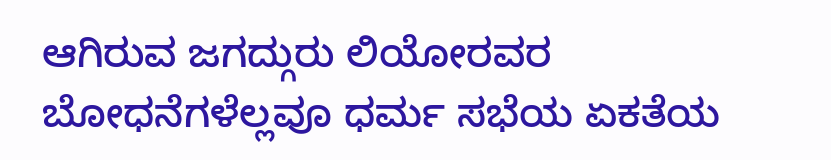ಆಗಿರುವ ಜಗದ್ಗುರು ಲಿಯೋರವರ ಬೋಧನೆಗಳೆಲ್ಲವೂ ಧರ್ಮ ಸಭೆಯ ಏಕತೆಯ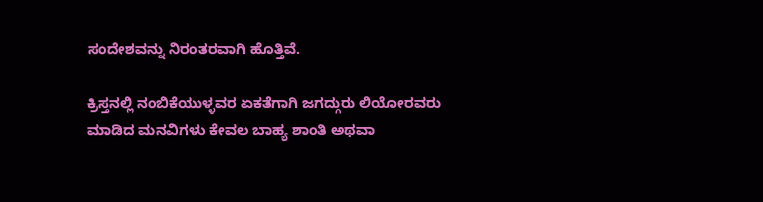ಸಂದೇಶವನ್ನು ನಿರಂತರವಾಗಿ ಹೊತ್ತಿವೆ.

ಕ್ರಿಸ್ತನಲ್ಲಿ ನಂಬಿಕೆಯುಳ್ಳವರ ಏಕತೆಗಾಗಿ ಜಗದ್ಗುರು ಲಿಯೋರವರು ಮಾಡಿದ ಮನವಿಗಳು ಕೇವಲ ಬಾಹ್ಯ ಶಾಂತಿ ಅಥವಾ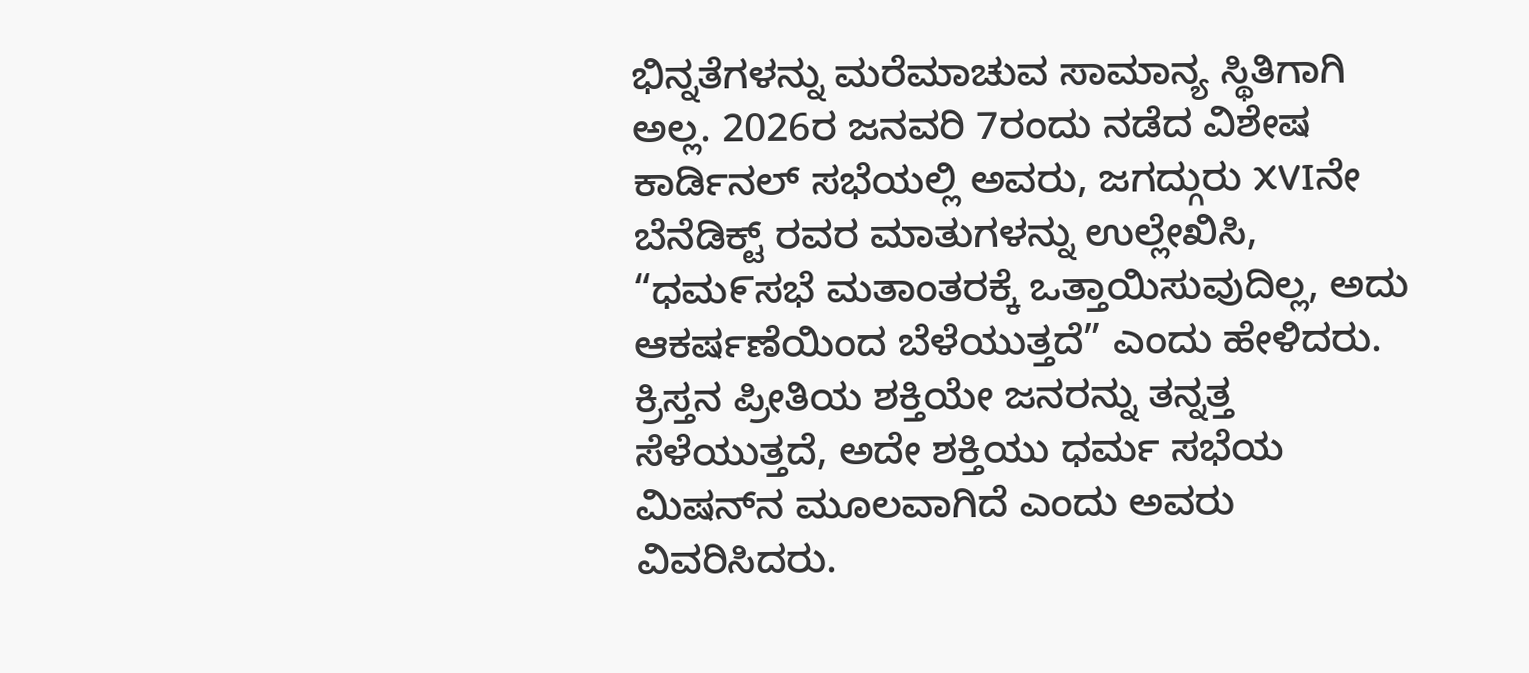ಭಿನ್ನತೆಗಳನ್ನು ಮರೆಮಾಚುವ ಸಾಮಾನ್ಯ ಸ್ಥಿತಿಗಾಗಿ ಅಲ್ಲ. 2026ರ ಜನವರಿ 7ರಂದು ನಡೆದ ವಿಶೇಷ ಕಾರ್ಡಿನಲ್ ಸಭೆಯಲ್ಲಿ ಅವರು, ಜಗದ್ಗುರು XVIನೇ ಬೆನೆಡಿಕ್ಟ್ ರವರ ಮಾತುಗಳನ್ನು ಉಲ್ಲೇಖಿಸಿ, “ಧಮ೯ಸಭೆ ಮತಾಂತರಕ್ಕೆ ಒತ್ತಾಯಿಸುವುದಿಲ್ಲ, ಅದು ಆಕರ್ಷಣೆಯಿಂದ ಬೆಳೆಯುತ್ತದೆ” ಎಂದು ಹೇಳಿದರು. ಕ್ರಿಸ್ತನ ಪ್ರೀತಿಯ ಶಕ್ತಿಯೇ ಜನರನ್ನು ತನ್ನತ್ತ ಸೆಳೆಯುತ್ತದೆ, ಅದೇ ಶಕ್ತಿಯು ಧರ್ಮ ಸಭೆಯ ಮಿಷನ್‌ನ ಮೂಲವಾಗಿದೆ ಎಂದು ಅವರು ವಿವರಿಸಿದರು.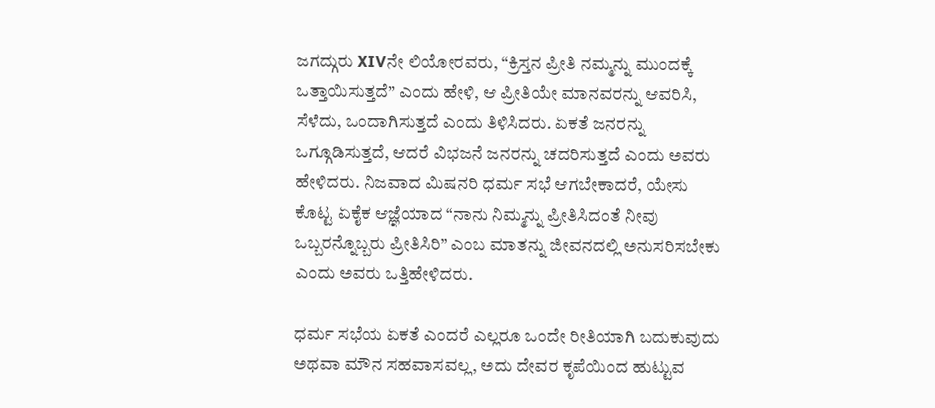ಜಗದ್ಗುರು XIVನೇ ಲಿಯೋರವರು, “ಕ್ರಿಸ್ತನ ಪ್ರೀತಿ ನಮ್ಮನ್ನು ಮುಂದಕ್ಕೆ ಒತ್ತಾಯಿಸುತ್ತದೆ” ಎಂದು ಹೇಳಿ, ಆ ಪ್ರೀತಿಯೇ ಮಾನವರನ್ನು ಆವರಿಸಿ, ಸೆಳೆದು, ಒಂದಾಗಿಸುತ್ತದೆ ಎಂದು ತಿಳಿಸಿದರು. ಏಕತೆ ಜನರನ್ನು ಒಗ್ಗೂಡಿಸುತ್ತದೆ, ಆದರೆ ವಿಭಜನೆ ಜನರನ್ನು ಚದರಿಸುತ್ತದೆ ಎಂದು ಅವರು ಹೇಳಿದರು. ನಿಜವಾದ ಮಿಷನರಿ ಧರ್ಮ ಸಭೆ ಆಗಬೇಕಾದರೆ, ಯೇಸು ಕೊಟ್ಟ ಏಕೈಕ ಆಜ್ಞೆಯಾದ “ನಾನು ನಿಮ್ಮನ್ನು ಪ್ರೀತಿಸಿದಂತೆ ನೀವು ಒಬ್ಬರನ್ನೊಬ್ಬರು ಪ್ರೀತಿಸಿರಿ” ಎಂಬ ಮಾತನ್ನು ಜೀವನದಲ್ಲಿ ಅನುಸರಿಸಬೇಕು ಎಂದು ಅವರು ಒತ್ತಿಹೇಳಿದರು.

ಧರ್ಮ ಸಭೆಯ ಏಕತೆ ಎಂದರೆ ಎಲ್ಲರೂ ಒಂದೇ ರೀತಿಯಾಗಿ ಬದುಕುವುದು ಅಥವಾ ಮೌನ ಸಹವಾಸವಲ್ಲ, ಅದು ದೇವರ ಕೃಪೆಯಿಂದ ಹುಟ್ಟುವ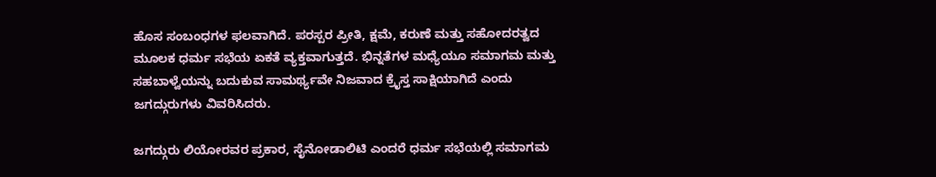ಹೊಸ ಸಂಬಂಧಗಳ ಫಲವಾಗಿದೆ. ಪರಸ್ಪರ ಪ್ರೀತಿ, ಕ್ಷಮೆ, ಕರುಣೆ ಮತ್ತು ಸಹೋದರತ್ವದ ಮೂಲಕ ಧರ್ಮ ಸಭೆಯ ಏಕತೆ ವ್ಯಕ್ತವಾಗುತ್ತದೆ. ಭಿನ್ನತೆಗಳ ಮಧ್ಯೆಯೂ ಸಮಾಗಮ ಮತ್ತು ಸಹಬಾಳ್ವೆಯನ್ನು ಬದುಕುವ ಸಾಮರ್ಥ್ಯವೇ ನಿಜವಾದ ಕ್ರೈಸ್ತ ಸಾಕ್ಷಿಯಾಗಿದೆ ಎಂದು ಜಗದ್ಗುರುಗಳು ವಿವರಿಸಿದರು.

ಜಗದ್ಗುರು ಲಿಯೋರವರ ಪ್ರಕಾರ, ಸೈನೋಡಾಲಿಟಿ ಎಂದರೆ ಧರ್ಮ ಸಭೆಯಲ್ಲಿ ಸಮಾಗಮ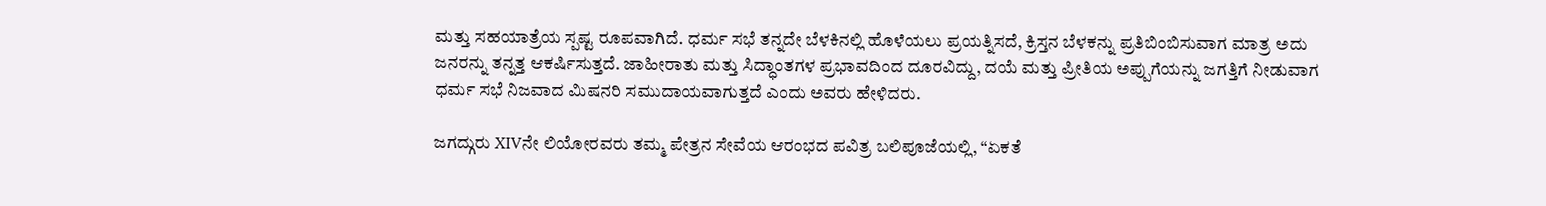ಮತ್ತು ಸಹಯಾತ್ರೆಯ ಸ್ಪಷ್ಟ ರೂಪವಾಗಿದೆ. ಧರ್ಮ ಸಭೆ ತನ್ನದೇ ಬೆಳಕಿನಲ್ಲಿ ಹೊಳೆಯಲು ಪ್ರಯತ್ನಿಸದೆ, ಕ್ರಿಸ್ತನ ಬೆಳಕನ್ನು ಪ್ರತಿಬಿಂಬಿಸುವಾಗ ಮಾತ್ರ ಅದು ಜನರನ್ನು ತನ್ನತ್ತ ಆಕರ್ಷಿಸುತ್ತದೆ. ಜಾಹೀರಾತು ಮತ್ತು ಸಿದ್ಧಾಂತಗಳ ಪ್ರಭಾವದಿಂದ ದೂರವಿದ್ದು, ದಯೆ ಮತ್ತು ಪ್ರೀತಿಯ ಅಪ್ಪುಗೆಯನ್ನು ಜಗತ್ತಿಗೆ ನೀಡುವಾಗ ಧರ್ಮ ಸಭೆ ನಿಜವಾದ ಮಿಷನರಿ ಸಮುದಾಯವಾಗುತ್ತದೆ ಎಂದು ಅವರು ಹೇಳಿದರು.

ಜಗದ್ಗುರು XIVನೇ ಲಿಯೋರವರು ತಮ್ಮ ಪೇತ್ರನ ಸೇವೆಯ ಆರಂಭದ ಪವಿತ್ರ ಬಲಿಪೂಜೆಯಲ್ಲಿ, “ಏಕತೆ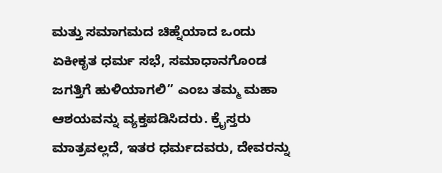ಮತ್ತು ಸಮಾಗಮದ ಚಿಹ್ನೆಯಾದ ಒಂದು ಏಕೀಕೃತ ಧರ್ಮ ಸಭೆ, ಸಮಾಧಾನಗೊಂಡ ಜಗತ್ತಿಗೆ ಹುಳಿಯಾಗಲಿ” ಎಂಬ ತಮ್ಮ ಮಹಾ ಆಶಯವನ್ನು ವ್ಯಕ್ತಪಡಿಸಿದರು. ಕ್ರೈಸ್ತರು ಮಾತ್ರವಲ್ಲದೆ, ಇತರ ಧರ್ಮದವರು, ದೇವರನ್ನು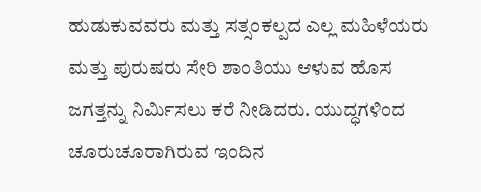ಹುಡುಕುವವರು ಮತ್ತು ಸತ್ಸಂಕಲ್ಪದ ಎಲ್ಲ ಮಹಿಳೆಯರು ಮತ್ತು ಪುರುಷರು ಸೇರಿ ಶಾಂತಿಯು ಆಳುವ ಹೊಸ ಜಗತ್ತನ್ನು ನಿರ್ಮಿಸಲು ಕರೆ ನೀಡಿದರು. ಯುದ್ಧಗಳಿಂದ ಚೂರುಚೂರಾಗಿರುವ ಇಂದಿನ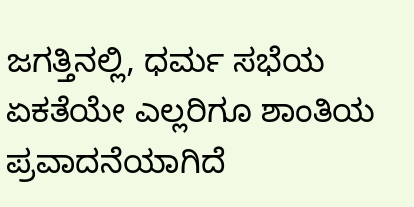ಜಗತ್ತಿನಲ್ಲಿ, ಧರ್ಮ ಸಭೆಯ ಏಕತೆಯೇ ಎಲ್ಲರಿಗೂ ಶಾಂತಿಯ ಪ್ರವಾದನೆಯಾಗಿದೆ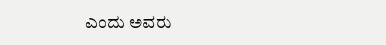ಎಂದು ಅವರು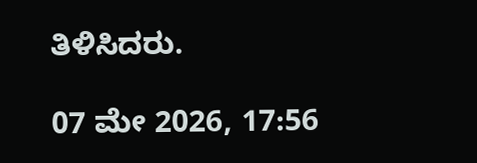ತಿಳಿಸಿದರು.

07 ಮೇ 2026, 17:56